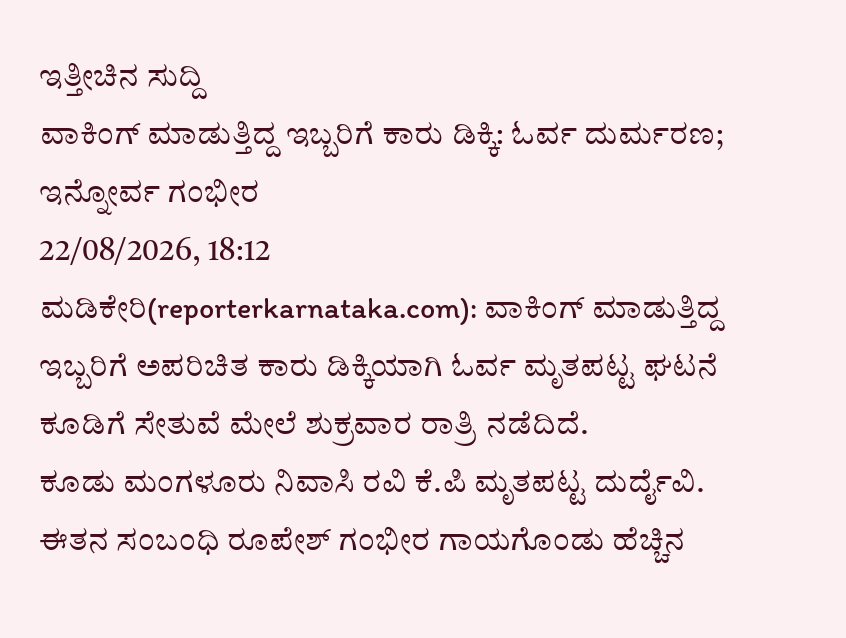ಇತ್ತೀಚಿನ ಸುದ್ದಿ
ವಾಕಿಂಗ್ ಮಾಡುತ್ತಿದ್ದ ಇಬ್ಬರಿಗೆ ಕಾರು ಡಿಕ್ಕಿ: ಓರ್ವ ದುರ್ಮರಣ; ಇನ್ನೋರ್ವ ಗಂಭೀರ
22/08/2026, 18:12
ಮಡಿಕೇರಿ(reporterkarnataka.com): ವಾಕಿಂಗ್ ಮಾಡುತ್ತಿದ್ದ ಇಬ್ಬರಿಗೆ ಅಪರಿಚಿತ ಕಾರು ಡಿಕ್ಕಿಯಾಗಿ ಓರ್ವ ಮೃತಪಟ್ಟ ಘಟನೆ ಕೂಡಿಗೆ ಸೇತುವೆ ಮೇಲೆ ಶುಕ್ರವಾರ ರಾತ್ರಿ ನಡೆದಿದೆ.
ಕೂಡು ಮಂಗಳೂರು ನಿವಾಸಿ ರವಿ ಕೆ.ಪಿ ಮೃತಪಟ್ಟ ದುರ್ದೈವಿ. ಈತನ ಸಂಬಂಧಿ ರೂಪೇಶ್ ಗಂಭೀರ ಗಾಯಗೊಂಡು ಹೆಚ್ಚಿನ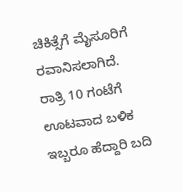ಚಿಕಿತ್ಸೆಗೆ ಮೈಸೂರಿಗೆ ರವಾನಿಸಲಾಗಿದೆ.
ರಾತ್ರಿ 10 ಗಂಟೆಗೆ ಊಟವಾದ ಬಳಿಕ ಇಬ್ಬರೂ ಹೆದ್ದಾರಿ ಬದಿ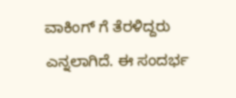ವಾಕಿಂಗ್ ಗೆ ತೆರಳಿದ್ದರು ಎನ್ನಲಾಗಿದೆ. ಈ ಸಂದರ್ಭ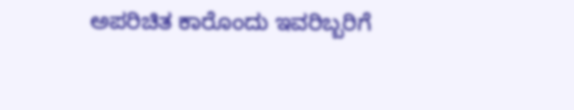ಅಪರಿಚಿತ ಕಾರೊಂದು ಇವರಿಬ್ಬರಿಗೆ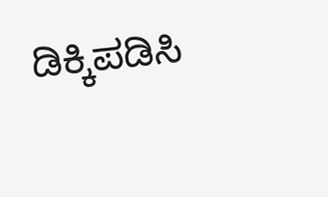ಡಿಕ್ಕಿಪಡಿಸಿ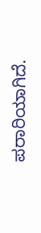ಪರಾರಿಯಾಗಿದೆ.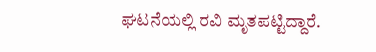ಘಟನೆಯಲ್ಲಿ ರವಿ ಮೃತಪಟ್ಟಿದ್ದಾರೆ.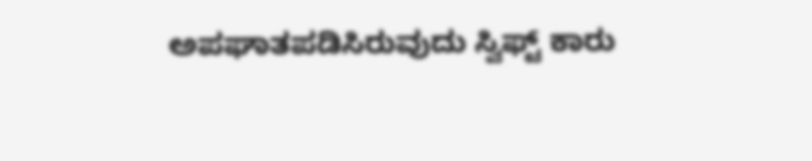ಅಪಘಾತಪಡಿಸಿರುವುದು ಸ್ವಿಫ್ಟ್ ಕಾರು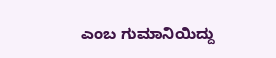ಎಂಬ ಗುಮಾನಿಯಿದ್ದು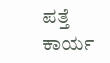ಪತ್ತೆ ಕಾರ್ಯ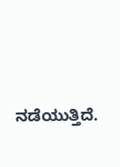ನಡೆಯುತ್ತಿದೆ.